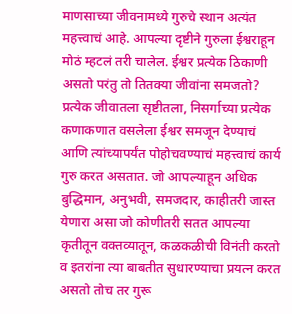माणसाच्या जीवनामध्ये गुरुचे स्थान अत्यंत महत्त्वाचं आहे. आपल्या दृष्टीने गुरुला ईश्वराहून मोठं म्हटलं तरी चालेल. ईश्वर प्रत्येक ठिकाणी असतो परंतु तो तितक्या जीवांना समजतो? प्रत्येक जीवातला सृष्टीतला, निसर्गाच्या प्रत्येक कणाकणात वसलेला ईश्वर समजून देण्याचं आणि त्यांच्यापर्यंत पोहोचवण्याचं महत्त्वाचं कार्य गुरु करत असतात. जो आपल्याहून अधिक बुद्धिमान, अनुभवी, समजदार, काहीतरी जास्त येणारा असा जो कोणीतरी सतत आपल्या कृतीतून वक्तव्यातून, कळकळीची विनंती करतो व इतरांना त्या बाबतीत सुधारण्याचा प्रयत्न करत असतो तोच तर गुरू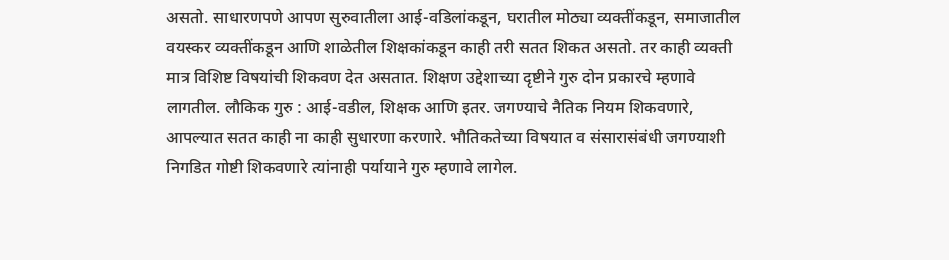असतो. साधारणपणे आपण सुरुवातीला आई-वडिलांकडून, घरातील मोठ्या व्यक्तींकडून, समाजातील वयस्कर व्यक्तींकडून आणि शाळेतील शिक्षकांकडून काही तरी सतत शिकत असतो. तर काही व्यक्ती मात्र विशिष्ट विषयांची शिकवण देत असतात. शिक्षण उद्देशाच्या दृष्टीने गुरु दोन प्रकारचे म्हणावे लागतील. लौकिक गुरु : आई-वडील, शिक्षक आणि इतर. जगण्याचे नैतिक नियम शिकवणारे, आपल्यात सतत काही ना काही सुधारणा करणारे. भौतिकतेच्या विषयात व संसारासंबंधी जगण्याशी निगडित गोष्टी शिकवणारे त्यांनाही पर्यायाने गुरु म्हणावे लागेल.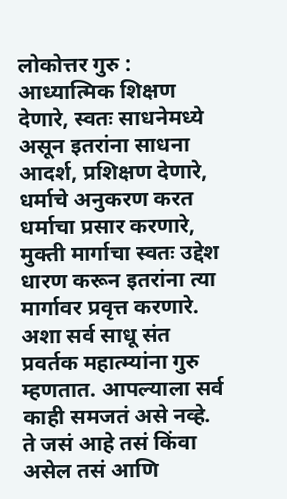लोकोत्तर गुरु : आध्यात्मिक शिक्षण देणारे, स्वतः साधनेमध्ये असून इतरांना साधना आदर्श, प्रशिक्षण देणारे, धर्माचे अनुकरण करत धर्माचा प्रसार करणारे, मुक्ती मार्गाचा स्वतः उद्देश धारण करून इतरांना त्या मार्गावर प्रवृत्त करणारे. अशा सर्व साधू संत प्रवर्तक महात्म्यांना गुरु म्हणतात. आपल्याला सर्व काही समजतं असे नव्हे. ते जसं आहे तसं किंवा असेल तसं आणि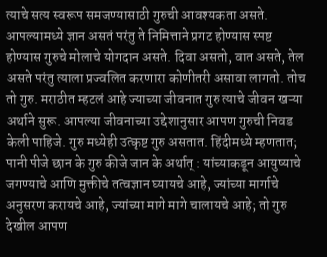त्याचे सत्य स्वरूप समजण्यासाठी गुरुची आवश्यकता असते. आपल्यामध्ये ज्ञान असतं परंतु ते निमित्ताने प्रगट होण्यास स्पष्ट होण्यास गुरुचे मोलाचे योगदान असते. दिवा असतो, वात असते, तेल असते परंतु त्याला प्रज्वलित करणारा कोणीतरी असावा लागतो. तोच तो गुरु. मराठीत म्हटलं आहे ज्याच्या जीवनात गुरु त्याचे जीवन खऱ्या अर्थाने सुरू. आपल्या जीवनाच्या उद्देशानुसार आपण गुरुची निवड केली पाहिजे. गुरु मध्येही उत्कृष्ट गुरु असतात. हिंदीमध्ये म्हणतात; पानी पीजे छान के गुरु कीजे जान के अर्थात् : यांच्याकडून आयुष्याचे जगण्याचे आणि मुक्तीचे तत्वज्ञान घ्यायचे आहे, ज्यांच्या मार्गाचे अनुसरण करायचे आहे, ज्यांच्या मागे मागे चालायचे आहे; तो गुरु देखील आपण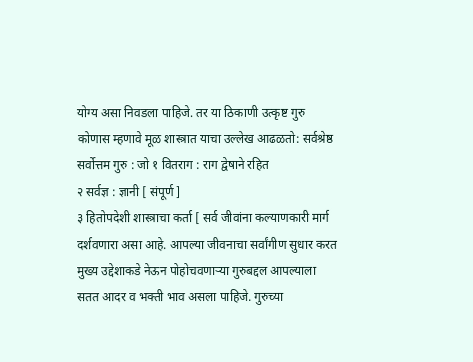योग्य असा निवडला पाहिजे. तर या ठिकाणी उत्कृष्ट गुरु कोणास म्हणावे मूळ शास्त्रात याचा उल्लेख आढळतो: सर्वश्रेष्ठ सर्वोत्तम गुरु : जो १ वितराग : राग द्वेषाने रहित
२ सर्वज्ञ : ज्ञानी [ संपूर्ण ]
३ हितोपदेशी शास्त्राचा कर्ता [ सर्व जीवांना कल्याणकारी मार्ग दर्शवणारा असा आहे. आपल्या जीवनाचा सर्वांगीण सुधार करत मुख्य उद्देशाकडे नेऊन पोहोचवणाऱ्या गुरुबद्दल आपल्याला सतत आदर व भक्ती भाव असला पाहिजे. गुरुच्या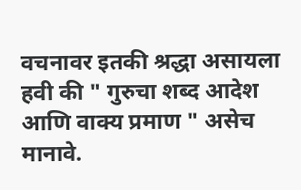वचनावर इतकी श्रद्धा असायला हवी की " गुरुचा शब्द आदेश आणि वाक्य प्रमाण " असेच मानावे.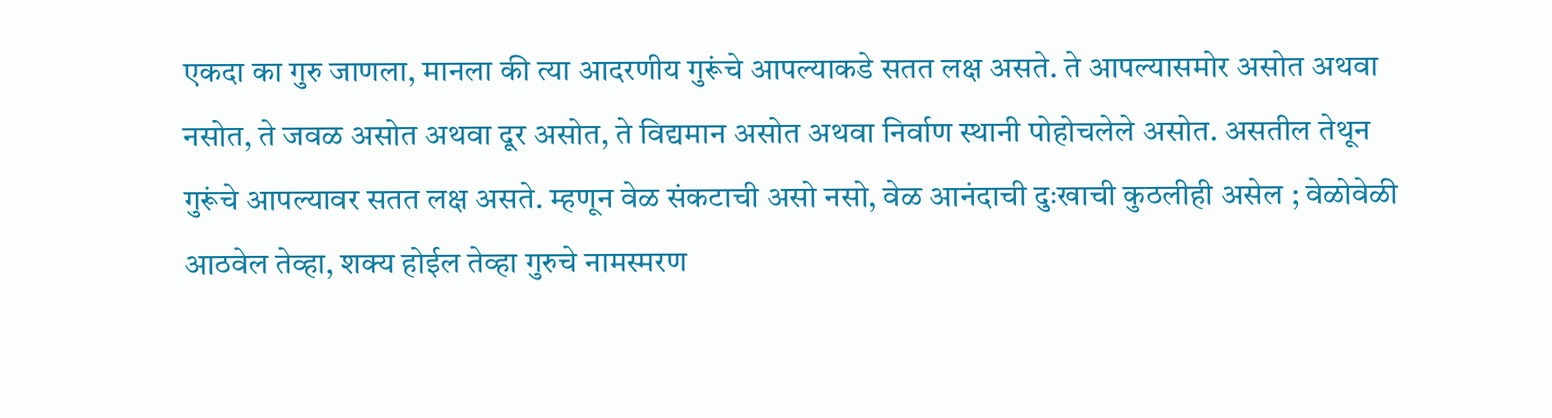एकदा का गुरु जाणला, मानला की त्या आदरणीय गुरूंचे आपल्याकडे सतत लक्ष असते. ते आपल्यासमोर असोत अथवा नसोत, ते जवळ असोत अथवा दूर असोत, ते विद्यमान असोत अथवा निर्वाण स्थानी पोहोचलेले असोत. असतील तेथून गुरूंचे आपल्यावर सतत लक्ष असते. म्हणून वेळ संकटाची असो नसो, वेळ आनंदाची दुःखाची कुठलीही असेल ; वेळोवेळी आठवेल तेव्हा, शक्य होईल तेव्हा गुरुचे नामस्मरण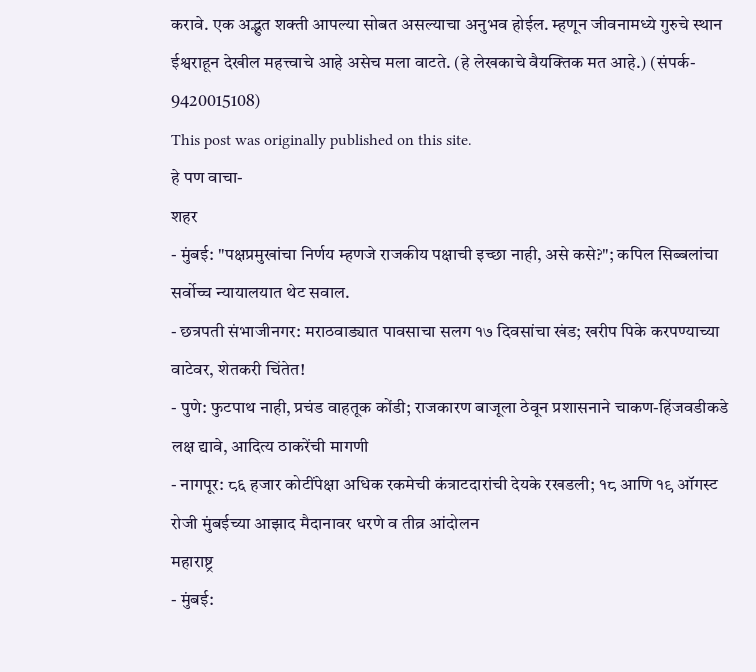करावे. एक अद्भुत शक्ती आपल्या सोबत असल्याचा अनुभव होईल. म्हणून जीवनामध्ये गुरुचे स्थान ईश्वराहून देखील महत्त्वाचे आहे असेच मला वाटते. (हे लेखकाचे वैयक्तिक मत आहे.) (संपर्क- 9420015108)
This post was originally published on this site.
हे पण वाचा-
शहर
- मुंबई: "पक्षप्रमुखांचा निर्णय म्हणजे राजकीय पक्षाची इच्छा नाही, असे कसे?"; कपिल सिब्बलांचा सर्वोच्च न्यायालयात थेट सवाल.
- छत्रपती संभाजीनगर: मराठवाड्यात पावसाचा सलग १७ दिवसांचा खंड; खरीप पिके करपण्याच्या वाटेवर, शेतकरी चिंतेत!
- पुणे: फुटपाथ नाही, प्रचंड वाहतूक कोंडी; राजकारण बाजूला ठेवून प्रशासनाने चाकण-हिंजवडीकडे लक्ष द्यावे, आदित्य ठाकरेंची मागणी
- नागपूर: ८६ हजार कोटींपेक्षा अधिक रकमेची कंत्राटदारांची देयके रखडली; १८ आणि १९ ऑगस्ट रोजी मुंबईच्या आझाद मैदानावर धरणे व तीव्र आंदोलन
महाराष्ट्र
- मुंबई: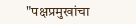"पक्षप्रमुखांचा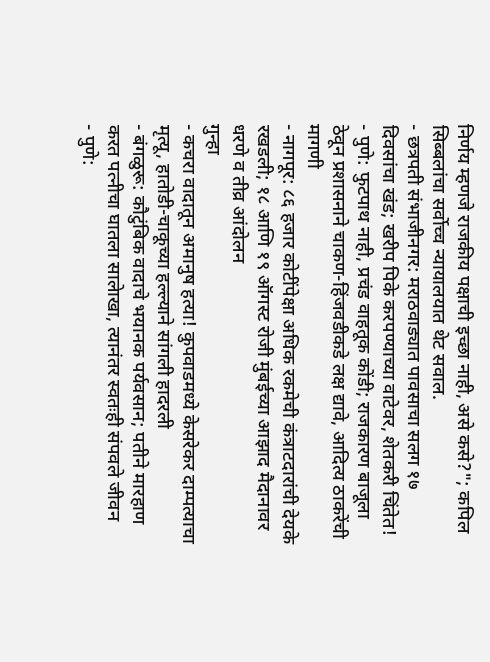निर्णय म्हणजे राजकीय पक्षाची इच्छा नाही, असे कसे?"; कपिल सिब्बलांचा सर्वोच्च न्यायालयात थेट सवाल.
- छत्रपती संभाजीनगर: मराठवाड्यात पावसाचा सलग १७ दिवसांचा खंड; खरीप पिके करपण्याच्या वाटेवर, शेतकरी चिंतेत!
- पुणे: फुटपाथ नाही, प्रचंड वाहतूक कोंडी; राजकारण बाजूला ठेवून प्रशासनाने चाकण-हिंजवडीकडे लक्ष द्यावे, आदित्य ठाकरेंची मागणी
- नागपूर: ८६ हजार कोटींपेक्षा अधिक रकमेची कंत्राटदारांची देयके रखडली; १८ आणि १९ ऑगस्ट रोजी मुंबईच्या आझाद मैदानावर धरणे व तीव्र आंदोलन
गुन्हा
- कचरा वादातून अमानुष हत्या! कुपवाडमध्ये केसरेकर दाम्पत्याचा मृत्यू, हातोडी-चाकूच्या हल्ल्याने सांगली हादरली
- बंगळुरू: कौटुंबिक वादाचे भयानक पर्यवसान; पतीने मारहाण करत पत्नीचा घातला सालेाखा, त्यानंतर स्वतःही संपवले जीवन
- पुणे: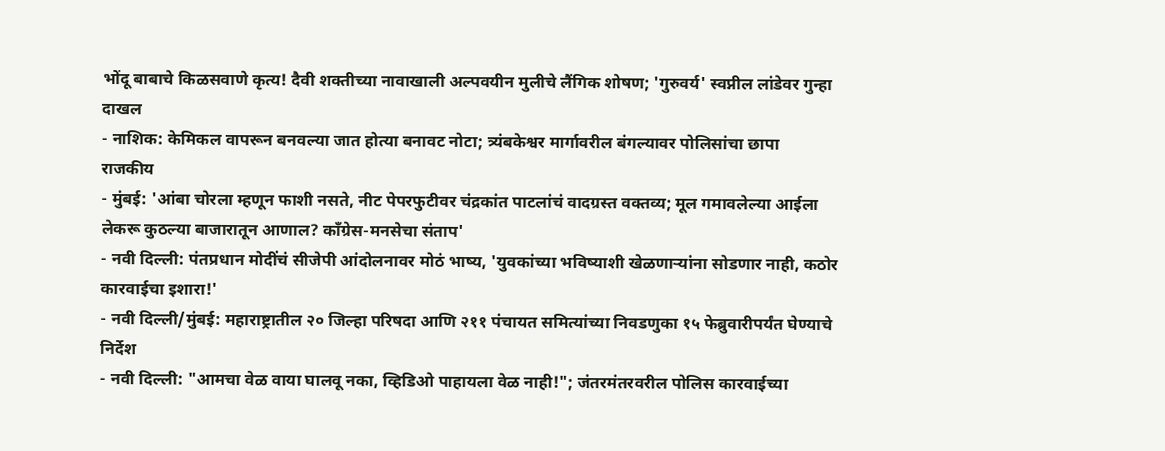भोंदू बाबाचे किळसवाणे कृत्य! दैवी शक्तीच्या नावाखाली अल्पवयीन मुलीचे लैंगिक शोषण; 'गुरुवर्य' स्वप्नील लांडेवर गुन्हा दाखल
- नाशिक: केमिकल वापरून बनवल्या जात होत्या बनावट नोटा; त्र्यंबकेश्वर मार्गावरील बंगल्यावर पोलिसांचा छापा
राजकीय
- मुंबई: 'आंबा चोरला म्हणून फाशी नसते, नीट पेपरफुटीवर चंद्रकांत पाटलांचं वादग्रस्त वक्तव्य; मूल गमावलेल्या आईला लेकरू कुठल्या बाजारातून आणाल? काँग्रेस-मनसेचा संताप'
- नवी दिल्ली: पंतप्रधान मोदींचं सीजेपी आंदोलनावर मोठं भाष्य, 'युवकांच्या भविष्याशी खेळणाऱ्यांना सोडणार नाही, कठोर कारवाईचा इशारा!'
- नवी दिल्ली/मुंबई: महाराष्ट्रातील २० जिल्हा परिषदा आणि २११ पंचायत समित्यांच्या निवडणुका १५ फेब्रुवारीपर्यंत घेण्याचे निर्देश
- नवी दिल्ली: "आमचा वेळ वाया घालवू नका, व्हिडिओ पाहायला वेळ नाही!"; जंतरमंतरवरील पोलिस कारवाईच्या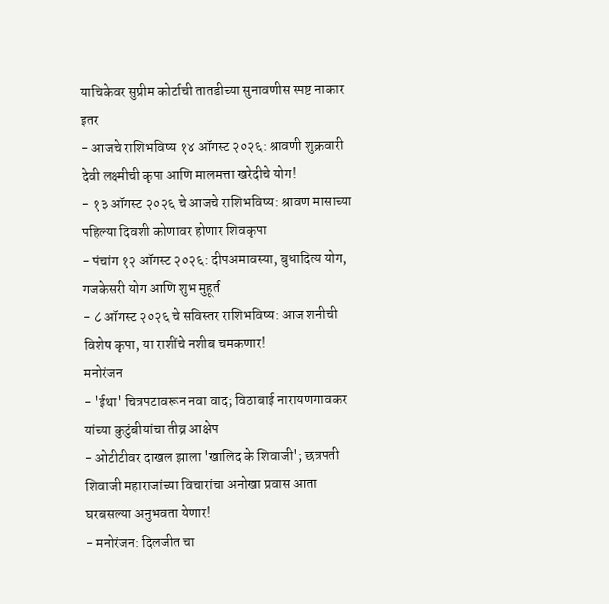याचिकेवर सुप्रीम कोर्टाची तातडीच्या सुनावणीस स्पष्ट नाकार
इतर
- आजचे राशिभविष्य १४ ऑगस्ट २०२६: श्रावणी शुक्रवारी देवी लक्ष्मीची कृपा आणि मालमत्ता खरेदीचे योग!
- १३ ऑगस्ट २०२६ चे आजचे राशिभविष्य: श्रावण मासाच्या पहिल्या दिवशी कोणावर होणार शिवकृपा
- पंचांग १२ ऑगस्ट २०२६: दीपअमावस्या, बुधादित्य योग, गजकेसरी योग आणि शुभ मुहूर्त
- ८ ऑगस्ट २०२६ चे सविस्तर राशिभविष्य: आज शनीची विशेष कृपा, या राशींचे नशीब चमकणार!
मनोरंजन
- 'ईथा' चित्रपटावरून नवा वाद; विठाबाई नारायणगावकर यांच्या कुटुंबीयांचा तीव्र आक्षेप
- ओटीटीवर दाखल झाला 'खालिद के शिवाजी'; छत्रपती शिवाजी महाराजांच्या विचारांचा अनोखा प्रवास आता घरबसल्या अनुभवता येणार!
- मनोरंजन: दिलजीत चा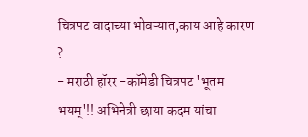चित्रपट वादाच्या भोवऱ्यात,काय आहे कारण ?
- मराठी हॉरर -कॉमेडी चित्रपट 'भूतम भयम्'!! अभिनेत्री छाया कदम यांचा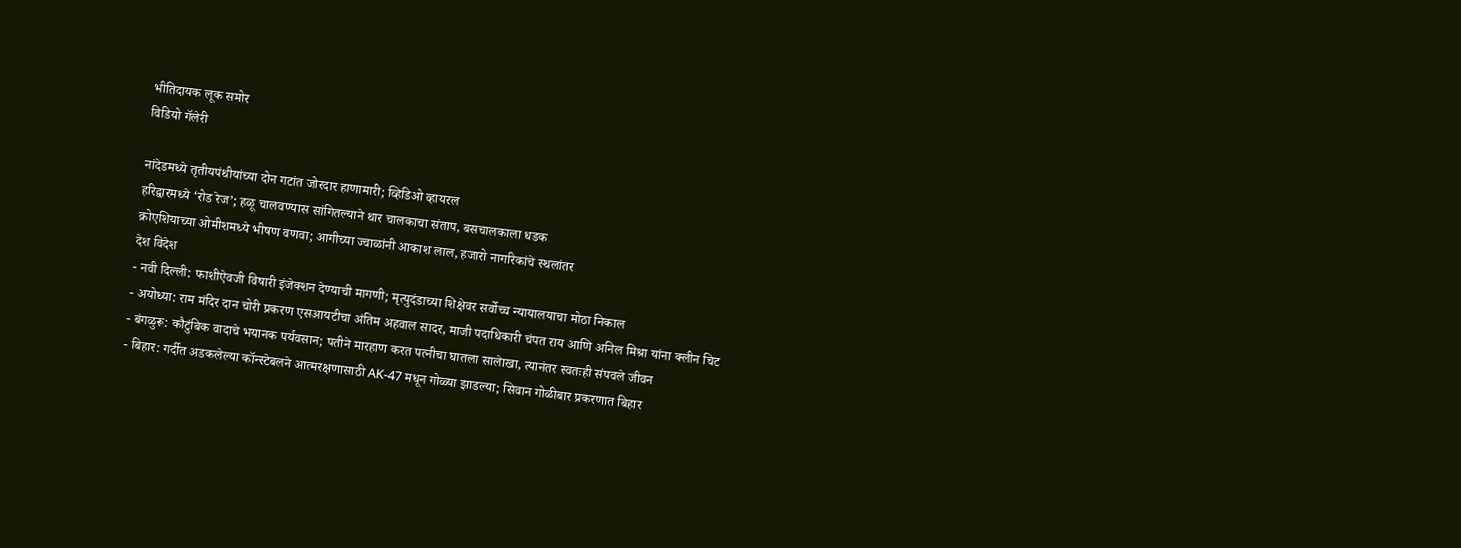भीतिदायक लूक समोर
विडियो गॅलेरी

नांदेडमध्ये तृतीयपंथीयांच्या दोन गटांत जोरदार हाणामारी; व्हिडिओ व्हायरल
हरिद्वारमध्ये ‘रोड रेज’; हळू चालवण्यास सांगितल्याने थार चालकाचा संताप, बसचालकाला धडक
क्रोएशियाच्या ओमीशमध्ये भीषण वणवा; आगीच्या ज्वाळांनी आकाश लाल, हजारो नागरिकांचे स्थलांतर
देश विदेश
- नवी दिल्ली: फाशीऐवजी विषारी इंजेक्शन देण्याची मागणी; मृत्युदंडाच्या शिक्षेवर सर्वोच्च न्यायालयाचा मोठा निकाल
- अयोध्या: राम मंदिर दान चोरी प्रकरण एसआयटीचा अंतिम अहवाल सादर, माजी पदाधिकारी चंपत राय आणि अनिल मिश्रा यांना क्लीन चिट
- बंगळुरू: कौटुंबिक वादाचे भयानक पर्यवसान; पतीने मारहाण करत पत्नीचा घातला सालेाखा, त्यानंतर स्वतःही संपवले जीवन
- बिहार: गर्दीत अडकलेल्या कॉन्स्टेबलने आत्मरक्षणासाठी AK-47 मधून गोळ्या झाडल्या; सिवान गोळीबार प्रकरणात बिहार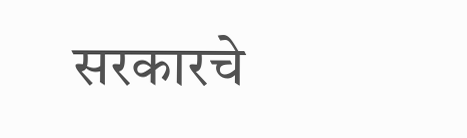सरकारचे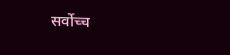सर्वोच्च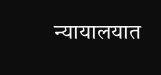न्यायालयात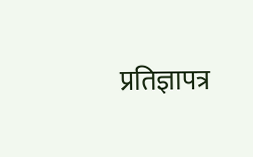प्रतिज्ञापत्र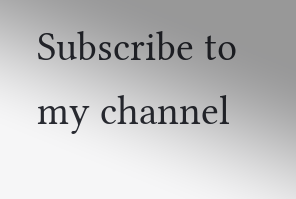Subscribe to my channel